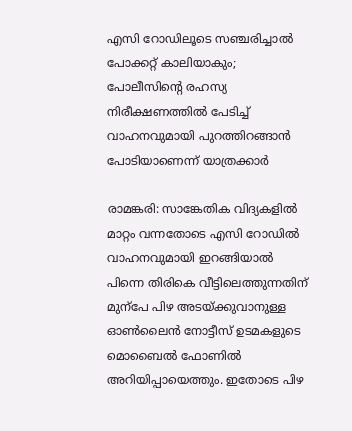എസി റോഡിലൂടെ സഞ്ചരിച്ചാൽ പോക്കറ്റ് കാലിയാകും; പോലീസിന്‍റെ രഹസ്യ നിരീക്ഷണത്തിൽ പേടിച്ച് വാഹനവുമായി പുറത്തിറങ്ങാൻ പോടിയാണെന്ന് യാത്രക്കാർ

രാമങ്കരി: സാങ്കേതിക വിദ്യകളിൽ മാറ്റം വന്നതോടെ എസി റോഡിൽ വാഹനവുമായി ഇറങ്ങിയാൽ പിന്നെ തിരികെ വീട്ടിലെത്തുന്നതിന് മുന്പേ പിഴ അടയ്ക്കുവാനുള്ള ഓൺലൈൻ നോട്ടീസ് ഉടമകളുടെ മൊബൈൽ ഫോണിൽ അറിയിപ്പായെത്തും. ഇതോടെ പിഴ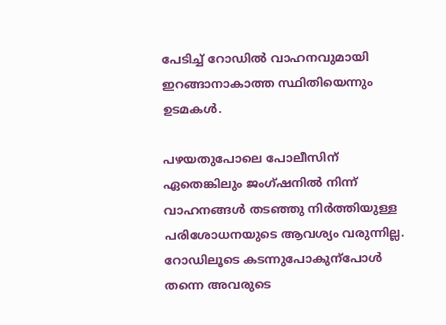പേടിച്ച് റോഡിൽ വാഹനവുമായി ഇറങ്ങാനാകാത്ത സ്ഥിതിയെന്നും ഉടമകൾ.

പഴയതുപോലെ പോലീസിന് ഏതെങ്കിലും ജംഗ്ഷനിൽ നിന്ന് വാഹനങ്ങൾ തടഞ്ഞു നിർത്തിയുള്ള പരിശോധനയുടെ ആവശ്യം വരുന്നില്ല. റോഡിലൂടെ കടന്നുപോകുന്പോൾ തന്നെ അവരുടെ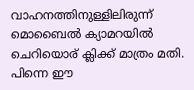വാഹനത്തിനുള്ളിലിരുന്ന് മൊബൈൽ ക്യാമറയിൽ ചെറിയൊര് ക്ലിക്ക് മാത്രം മതി. പിന്നെ ഈ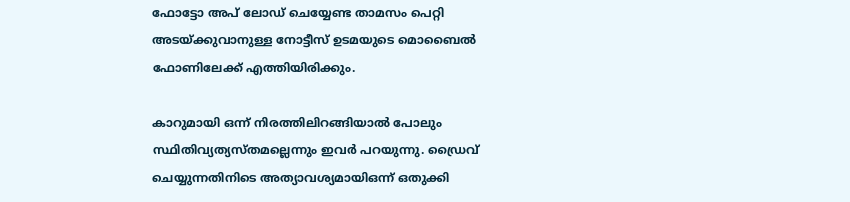ഫോട്ടോ അപ് ലോഡ് ചെയ്യേണ്ട താമസം പെറ്റി അടയ്ക്കുവാനുള്ള നോട്ടീസ് ഉടമയുടെ മൊബൈൽ ഫോണിലേക്ക് എത്തിയിരിക്കും.

കാറുമായി ഒന്ന് നിരത്തിലിറങ്ങിയാൽ പോലും സ്ഥിതിവ്യത്യസ്തമല്ലെന്നും ഇവർ പറയുന്നു. ഡ്രൈവ് ചെയ്യുന്നതിനിടെ അത്യാവശ്യമായിഒന്ന് ഒതുക്കി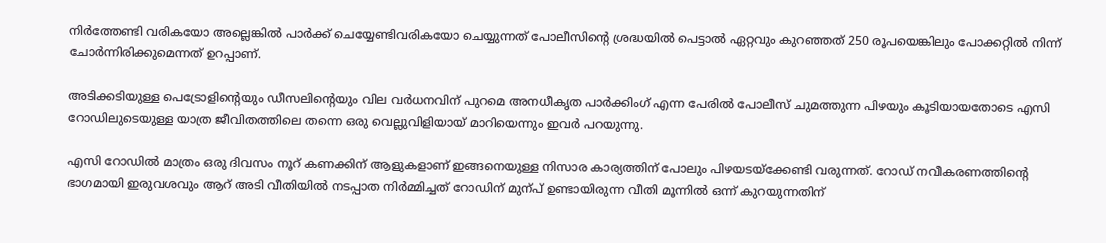നിർത്തേണ്ടി വരികയോ അല്ലെങ്കിൽ പാർക്ക് ചെയ്യേണ്ടിവരികയോ ചെയ്യുന്നത് പോലീസിന്‍റെ ശ്രദ്ധയിൽ പെട്ടാൽ ഏറ്റവും കുറഞ്ഞത് 250 രൂപയെങ്കിലും പോക്കറ്റിൽ നിന്ന് ചോർന്നിരിക്കുമെന്നത് ഉറപ്പാണ്.

അടിക്കടിയുള്ള പെട്രോളിന്‍റെയും ഡീസലിന്‍റെയും വില വർധനവിന് പുറമെ അനധീകൃത പാർക്കിംഗ് എന്ന പേരിൽ പോലീസ് ചുമത്തുന്ന പിഴയും കൂടിയായതോടെ എസി റോഡിലുടെയുള്ള യാത്ര ജീവിതത്തിലെ തന്നെ ഒരു വെല്ലുവിളിയായ് മാറിയെന്നും ഇവർ പറയുന്നു.

എസി റോഡിൽ മാത്രം ഒരു ദിവസം നൂറ് കണക്കിന് ആളുകളാണ് ഇങ്ങനെയുള്ള നിസാര കാര്യത്തിന് പോലും പിഴയടയ്ക്കേണ്ടി വരുന്നത്. റോഡ് നവീകരണത്തിന്‍റെ ഭാഗമായി ഇരുവശവും ആറ് അടി വീതിയിൽ നടപ്പാത നിർമ്മിച്ചത് റോഡിന് മുന്പ് ഉണ്ടായിരുന്ന വീതി മൂന്നിൽ ഒന്ന് കുറയുന്നതിന്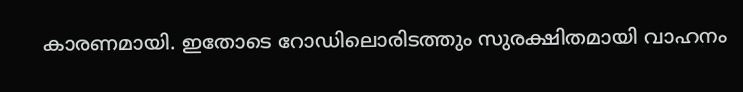കാരണമായി. ഇതോടെ റോഡിലൊരിടത്തും സുരക്ഷിതമായി വാഹനം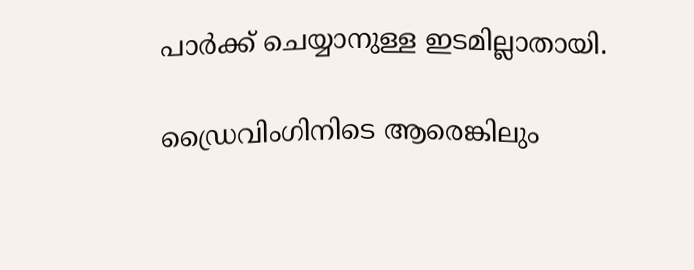പാർക്ക് ചെയ്യാനുള്ള ഇടമില്ലാതായി.

ഡ്രൈവിംഗിനിടെ ആരെങ്കിലും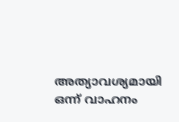അത്യാവശ്യമായി ഒന്ന് വാഹനം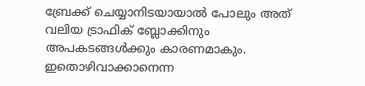ബ്രേക്ക് ചെയ്യാനിടയായാൽ പോലും അത് വലിയ ട്രാഫിക് ബ്ലോക്കിനും അപകടങ്ങൾക്കും കാരണമാകും. ഇതൊഴിവാക്കാനെന്ന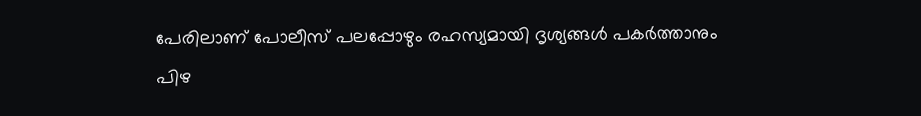പേരിലാണ് പോലീസ് പലപ്പോഴും രഹസ്യമായി ദൃശ്യങ്ങൾ പകർത്താനും പിഴ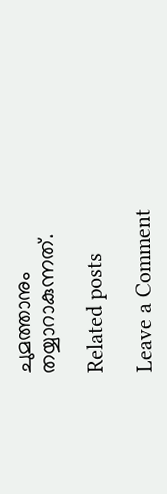ചുമത്താനും തയ്യാറാകുന്നത്.

Related posts

Leave a Comment